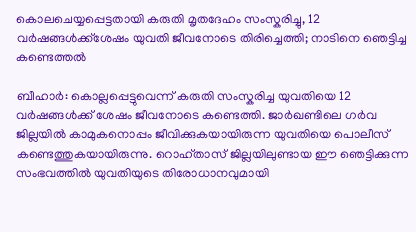കൊലചെയ്യപ്പെട്ടതായി കരുതി മൃതദേഹം സംസ്കരിച്ചു, 12 വർഷങ്ങൾക്ക്ശേഷം യുവതി ജീവനോടെ തിരിച്ചെത്തി; നാടിനെ ഞെട്ടിച്ച കണ്ടെത്തൽ

ബീഹാർ: കൊല്ലപ്പെട്ടുവെന്ന് കരുതി സംസ്കരിച്ച യുവതിയെ 12 വർഷങ്ങൾക്ക് ശേഷം ജീവനോടെ കണ്ടെത്തി. ജാർഖണ്ടിലെ ഗർവ ജില്ലയിൽ കാമുകനൊപ്പം ജീവിക്കുകയായിരുന്ന യുവതിയെ പൊലീസ് കണ്ടെത്തുകയായിരുന്നു. റൊഹ്താസ് ജില്ലയിലുണ്ടായ ഈ ഞെട്ടിക്കുന്ന സംഭവത്തിൽ യുവതിയുടെ തിരോധാനവുമായി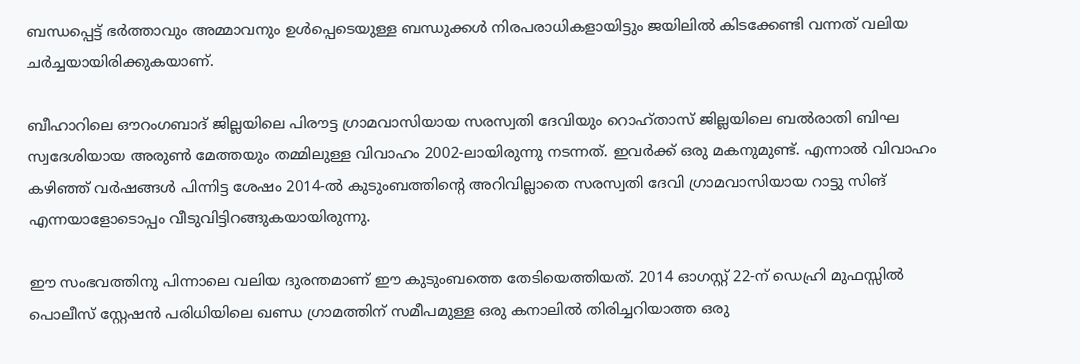ബന്ധപ്പെട്ട് ഭർത്താവും അമ്മാവനും ഉൾപ്പെടെയുള്ള ബന്ധുക്കൾ നിരപരാധികളായിട്ടും ജയിലിൽ കിടക്കേണ്ടി വന്നത് വലിയ ചർച്ചയായിരിക്കുകയാണ്.

ബീഹാറിലെ ഔറംഗബാദ് ജില്ലയിലെ പിരൗട്ട ഗ്രാമവാസിയായ സരസ്വതി ദേവിയും റൊഹ്താസ് ജില്ലയിലെ ബൽരാതി ബിഘ സ്വദേശിയായ അരുൺ മേത്തയും തമ്മിലുള്ള വിവാഹം 2002-ലായിരുന്നു നടന്നത്. ഇവർക്ക് ഒരു മകനുമുണ്ട്. എന്നാൽ വിവാഹം കഴിഞ്ഞ് വർഷങ്ങൾ പിന്നിട്ട ശേഷം 2014-ൽ കുടുംബത്തിന്റെ അറിവില്ലാതെ സരസ്വതി ദേവി ഗ്രാമവാസിയായ റാട്ടു സിങ് എന്നയാളോടൊപ്പം വീടുവിട്ടിറങ്ങുകയായിരുന്നു.

ഈ സംഭവത്തിനു പിന്നാലെ വലിയ ദുരന്തമാണ് ഈ കുടുംബത്തെ തേടിയെത്തിയത്. 2014 ഓഗസ്റ്റ് 22-ന് ഡെഹ്രി മുഫസ്സിൽ പൊലീസ് സ്റ്റേഷൻ പരിധിയിലെ ഖണ്ഡ ഗ്രാമത്തിന് സമീപമുള്ള ഒരു കനാലിൽ തിരിച്ചറിയാത്ത ഒരു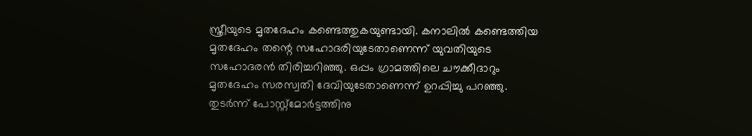സ്ത്രീയുടെ മൃതദേഹം കണ്ടെത്തുകയുണ്ടായി. കനാലിൽ കണ്ടെത്തിയ മൃതദേഹം തന്റെ സഹോദരിയുടേതാണെന്ന് യുവതിയുടെ സഹോദരൻ തിരിച്ചറിഞ്ഞു. ഒപ്പം ഗ്രാമത്തിലെ ചൗക്കീദാറും മൃതദേഹം സരസ്വതി ദേവിയുടേതാണെന്ന് ഉറപ്പിച്ചു പറഞ്ഞു. തുടർന്ന് പോസ്റ്റ്‌മോർട്ടത്തിനു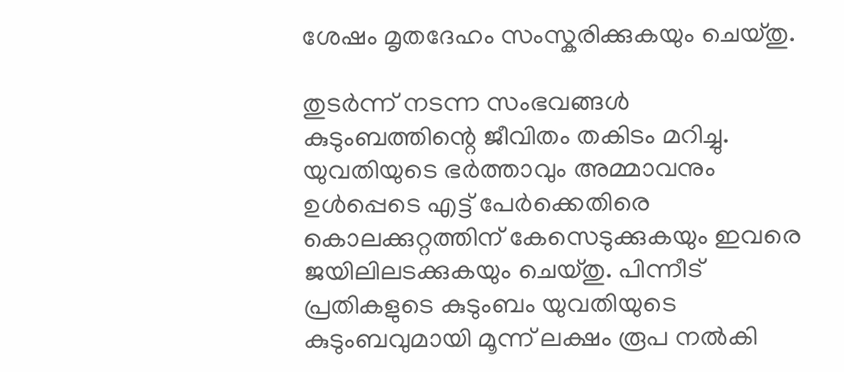ശേഷം മൃതദേഹം സംസ്കരിക്കുകയും ചെയ്തു.

തുടർന്ന് നടന്ന സംഭവങ്ങൾ കുടുംബത്തിന്റെ ജീവിതം തകിടം മറിച്ചു. യുവതിയുടെ ഭർത്താവും അമ്മാവനും ഉൾപ്പെടെ എട്ട് പേർക്കെതിരെ കൊലക്കുറ്റത്തിന് കേസെടുക്കുകയും ഇവരെ ജയിലിലടക്കുകയും ചെയ്തു. പിന്നീട് പ്രതികളുടെ കുടുംബം യുവതിയുടെ കുടുംബവുമായി മൂന്ന് ലക്ഷം രൂപ നൽകി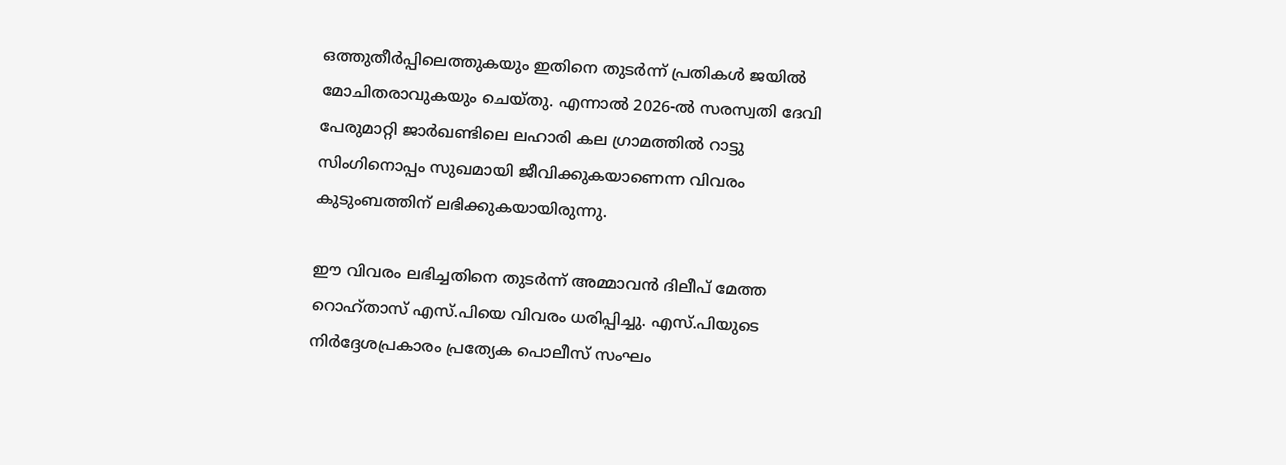ഒത്തുതീർപ്പിലെത്തുകയും ഇതിനെ തുടർന്ന് പ്രതികൾ ജയിൽ മോചിതരാവുകയും ചെയ്തു. എന്നാൽ 2026-ൽ സരസ്വതി ദേവി പേരുമാറ്റി ജാർഖണ്ടിലെ ലഹാരി കല ഗ്രാമത്തിൽ റാട്ടു സിംഗിനൊപ്പം സുഖമായി ജീവിക്കുകയാണെന്ന വിവരം കുടുംബത്തിന് ലഭിക്കുകയായിരുന്നു.

ഈ വിവരം ലഭിച്ചതിനെ തുടർന്ന് അമ്മാവൻ ദിലീപ് മേത്ത റൊഹ്താസ് എസ്.പിയെ വിവരം ധരിപ്പിച്ചു. എസ്.പിയുടെ നിർദ്ദേശപ്രകാരം പ്രത്യേക പൊലീസ് സംഘം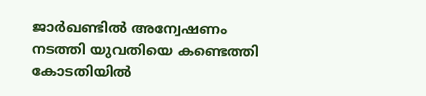ജാർഖണ്ടിൽ അന്വേഷണം നടത്തി യുവതിയെ കണ്ടെത്തി കോടതിയിൽ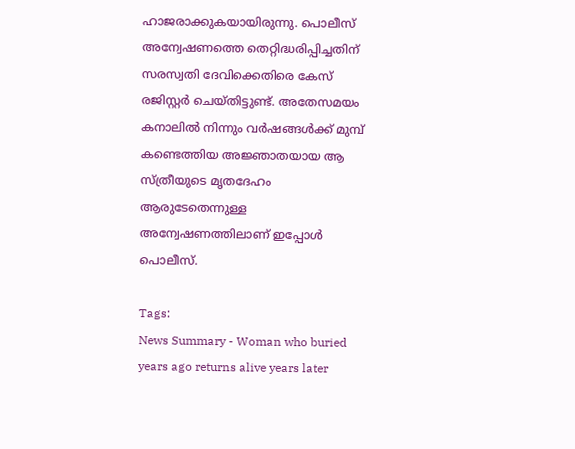ഹാജരാക്കുകയായിരുന്നു. പൊലീസ് അന്വേഷണത്തെ തെറ്റിദ്ധരിപ്പിച്ചതിന് സരസ്വതി ദേവിക്കെതിരെ കേസ് രജിസ്റ്റർ ചെയ്തിട്ടുണ്ട്. അതേസമയം കനാലിൽ നിന്നും വർഷങ്ങൾക്ക് മുമ്പ് കണ്ടെത്തിയ അജ്ഞാതയായ ആ സ്ത്രീയുടെ മൃതദേഹം ആരുടേതെന്നുള്ള അന്വേഷണത്തിലാണ് ഇപ്പോൾ പൊലീസ്.

Tags:
News Summary - Woman who buried years ago returns alive years later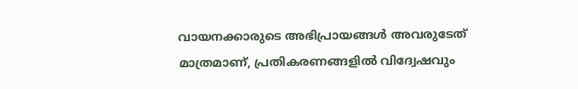വായനക്കാരുടെ അഭിപ്രായങ്ങള്‍ അവരുടേത് മാത്രമാണ്, പ്രതികരണങ്ങളിൽ വിദ്വേഷവും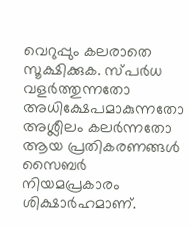വെറുപ്പും കലരാതെ സൂക്ഷിക്കുക. സ്പർധ വളർത്തുന്നതോ അധിക്ഷേപമാകുന്നതോ അശ്ലീലം കലർന്നതോ ആയ പ്രതികരണങ്ങൾ സൈബർ നിയമപ്രകാരം ശിക്ഷാർഹമാണ്.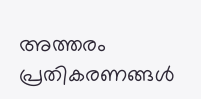അത്തരം പ്രതികരണങ്ങൾ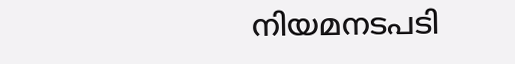നിയമനടപടി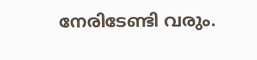നേരിടേണ്ടി വരും.